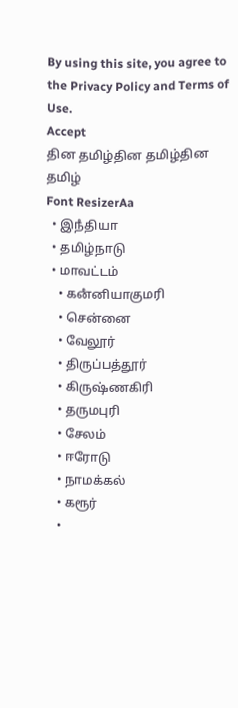By using this site, you agree to the Privacy Policy and Terms of Use.
Accept
தின தமிழ்தின தமிழ்தின தமிழ்
Font ResizerAa
  • இநஂதியா
  • தமிழ்நாடு
  • மாவட்டம்
    • கனஂனியாகுமரி
    • சென்னை
    • வேலூர்
    • திருப்பத்தூர்
    • கிருஷ்ணகிரி
    • தருமபுரி
    • சேலம்
    • ஈரோடு
    • நாமக்கல்
    • கரூர்
    •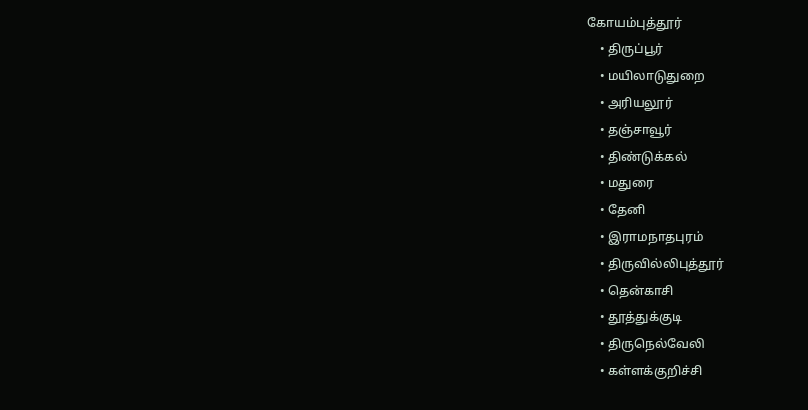கோயம்புத்தூர்
    • திருப்பூர்
    • மயிலாடுதுறை
    • அரியலூர்
    • தஞ்சாவூர்
    • திண்டுக்கல்
    • மதுரை
    • தேனி
    • இராமநாதபுரம்
    • திருவில்லிபுத்தூர்
    • தென்காசி
    • தூத்துக்குடி
    • திருநெல்வேலி
    • கள்ளக்குறிச்சி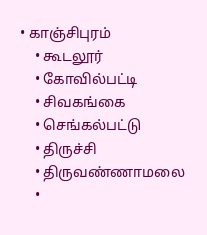• காஞ்சிபுரம்
    • கூடலூர்
    • கோவில்பட்டி
    • சிவகங்கை
    • செங்கல்பட்டு
    • திருச்சி
    • திருவண்ணாமலை
    •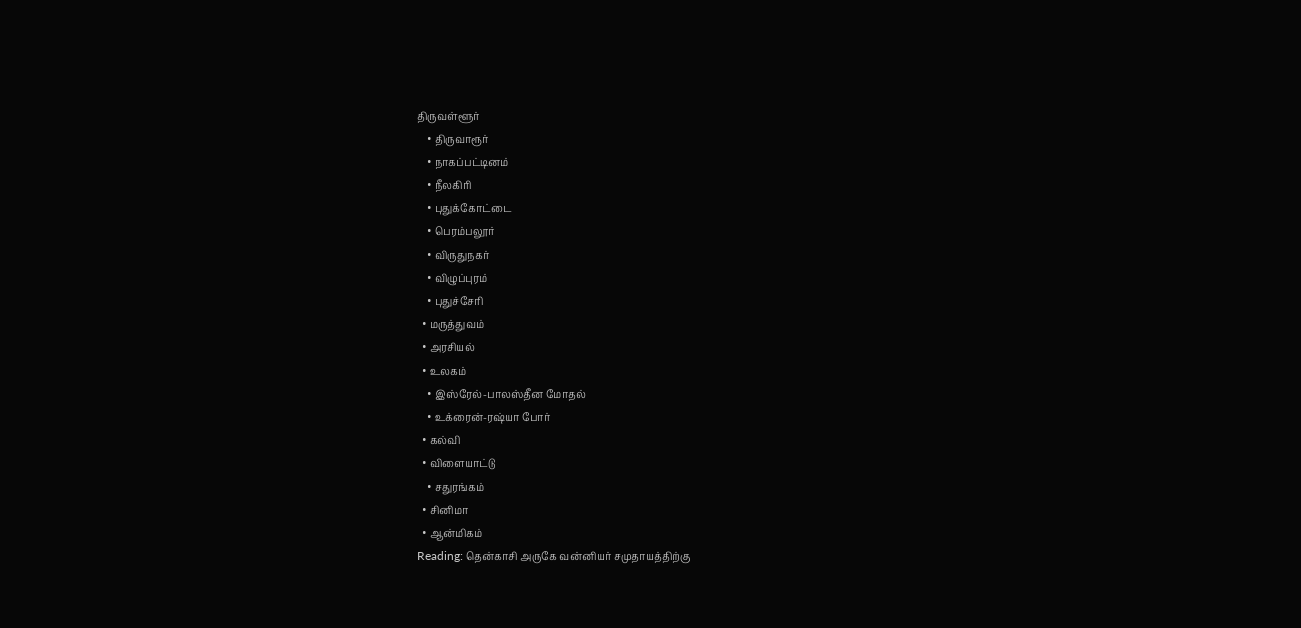திருவள்ளூர்
    • திருவாரூர்
    • நாகப்பட்டினம்
    • நீலகிரி
    • புதுக்கோட்டை
    • பெரம்பலூர்
    • விருதுநகர்
    • விழுப்புரம்
    • புதுச்சேரி
  • மருத்துவம்
  • அரசியல்
  • உலகம்
    • இஸ்ரேல்-பாலஸ்தீன மோதல்
    • உக்ரைன்-ரஷ்யா போர்
  • கல்வி
  • விளையாட்டு
    • சதுரங்கம்
  • சினிமா
  • ஆன்மிகம்
Reading: தென்காசி அருகே வன்னியர் சமுதாயத்திற்கு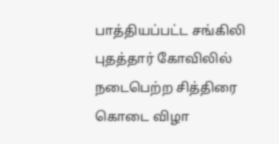பாத்தியப்பட்ட சங்கிலி புதத்தார் கோவிலில் நடைபெற்ற சித்திரை கொடை விழா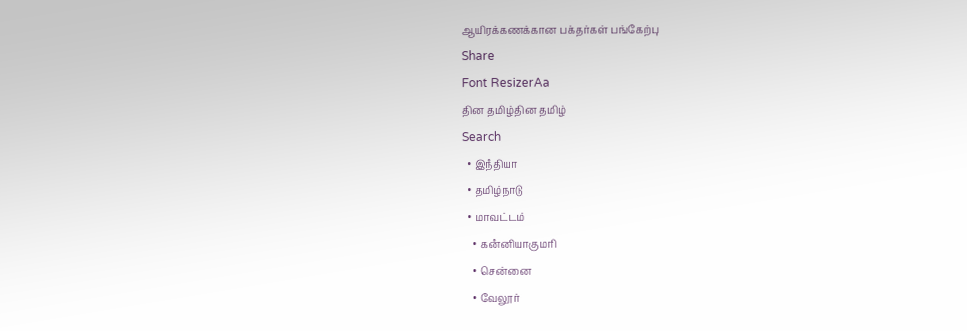ஆயிரக்கணக்கான பக்தர்கள் பங்கேற்பு
Share
Font ResizerAa
தின தமிழ்தின தமிழ்
Search
  • இநஂதியா
  • தமிழ்நாடு
  • மாவட்டம்
    • கனஂனியாகுமரி
    • சென்னை
    • வேலூர்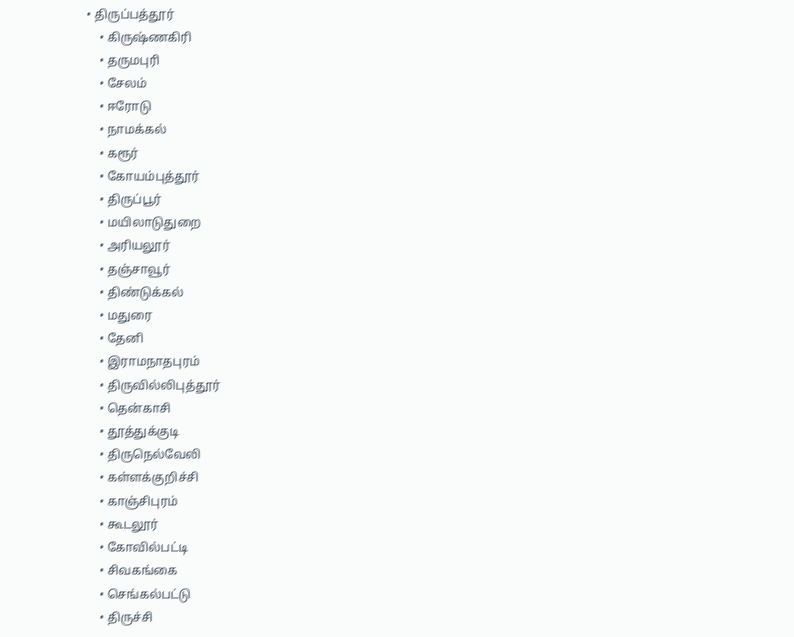• திருப்பத்தூர்
    • கிருஷ்ணகிரி
    • தருமபுரி
    • சேலம்
    • ஈரோடு
    • நாமக்கல்
    • கரூர்
    • கோயம்புத்தூர்
    • திருப்பூர்
    • மயிலாடுதுறை
    • அரியலூர்
    • தஞ்சாவூர்
    • திண்டுக்கல்
    • மதுரை
    • தேனி
    • இராமநாதபுரம்
    • திருவில்லிபுத்தூர்
    • தென்காசி
    • தூத்துக்குடி
    • திருநெல்வேலி
    • கள்ளக்குறிச்சி
    • காஞ்சிபுரம்
    • கூடலூர்
    • கோவில்பட்டி
    • சிவகங்கை
    • செங்கல்பட்டு
    • திருச்சி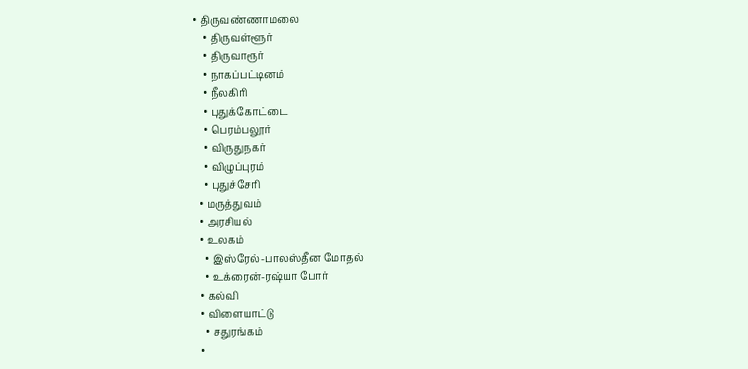• திருவண்ணாமலை
    • திருவள்ளூர்
    • திருவாரூர்
    • நாகப்பட்டினம்
    • நீலகிரி
    • புதுக்கோட்டை
    • பெரம்பலூர்
    • விருதுநகர்
    • விழுப்புரம்
    • புதுச்சேரி
  • மருத்துவம்
  • அரசியல்
  • உலகம்
    • இஸ்ரேல்-பாலஸ்தீன மோதல்
    • உக்ரைன்-ரஷ்யா போர்
  • கல்வி
  • விளையாட்டு
    • சதுரங்கம்
  •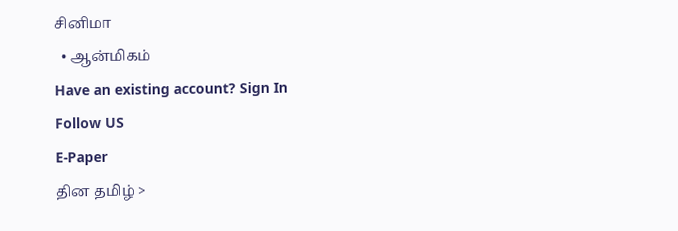சினிமா
  • ஆன்மிகம்
Have an existing account? Sign In
Follow US
E-Paper
தின தமிழ் >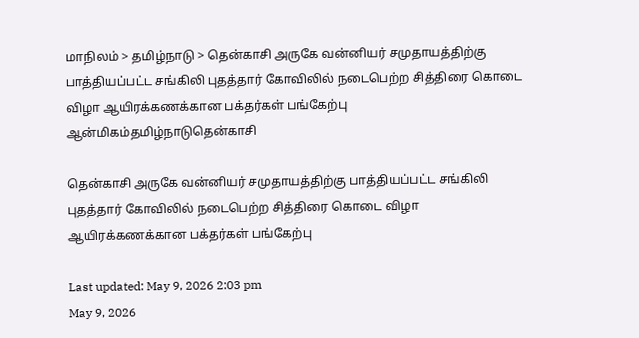மாநிலம் > தமிழ்நாடு > தென்காசி அருகே வன்னியர் சமுதாயத்திற்கு பாத்தியப்பட்ட சங்கிலி புதத்தார் கோவிலில் நடைபெற்ற சித்திரை கொடை விழா ஆயிரக்கணக்கான பக்தர்கள் பங்கேற்பு
ஆன்மிகம்தமிழ்நாடுதென்காசி

தென்காசி அருகே வன்னியர் சமுதாயத்திற்கு பாத்தியப்பட்ட சங்கிலி புதத்தார் கோவிலில் நடைபெற்ற சித்திரை கொடை விழா ஆயிரக்கணக்கான பக்தர்கள் பங்கேற்பு

Last updated: May 9, 2026 2:03 pm
May 9, 2026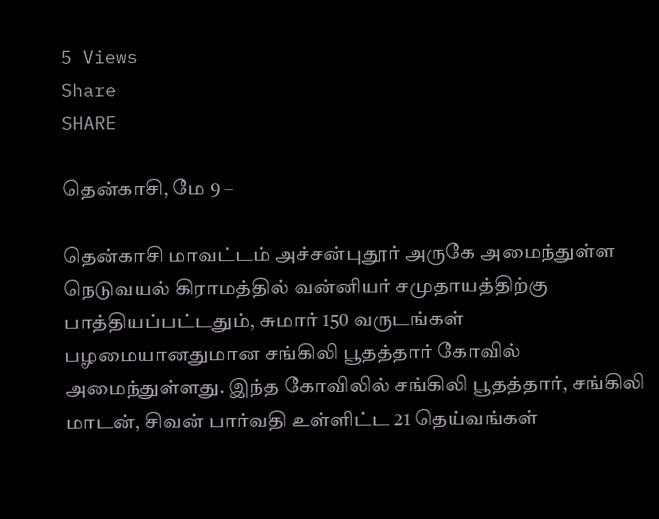5 Views
Share
SHARE

தென்காசி, மே 9 –

தென்காசி மாவட்டம் அச்சன்புதூர் அருகே அமைந்துள்ள நெடுவயல் கிராமத்தில் வன்னியர் சமுதாயத்திற்கு பாத்தியப்பட்டதும், சுமார் 150 வருடங்கள் பழமையானதுமான சங்கிலி பூதத்தார் கோவில் அமைந்துள்ளது. இந்த கோவிலில் சங்கிலி பூதத்தார், சங்கிலி மாடன், சிவன் பார்வதி உள்ளிட்ட 21 தெய்வங்கள்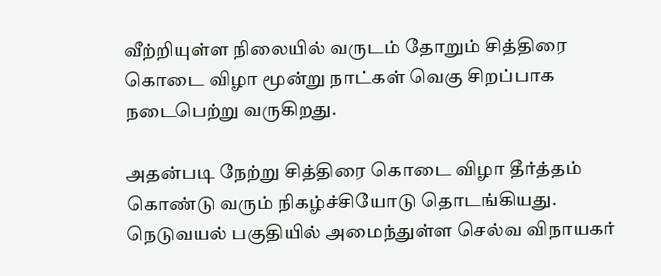வீற்றியுள்ள நிலையில் வருடம் தோறும் சித்திரை கொடை விழா மூன்று நாட்கள் வெகு சிறப்பாக நடைபெற்று வருகிறது.

அதன்படி நேற்று சித்திரை கொடை விழா தீர்த்தம் கொண்டு வரும் நிகழ்ச்சியோடு தொடங்கியது. நெடுவயல் பகுதியில் அமைந்துள்ள செல்வ விநாயகர்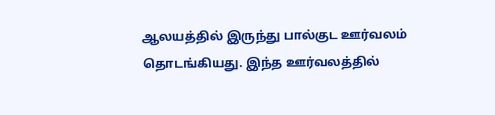ஆலயத்தில் இருந்து பால்குட ஊர்வலம் தொடங்கியது. இந்த ஊர்வலத்தில்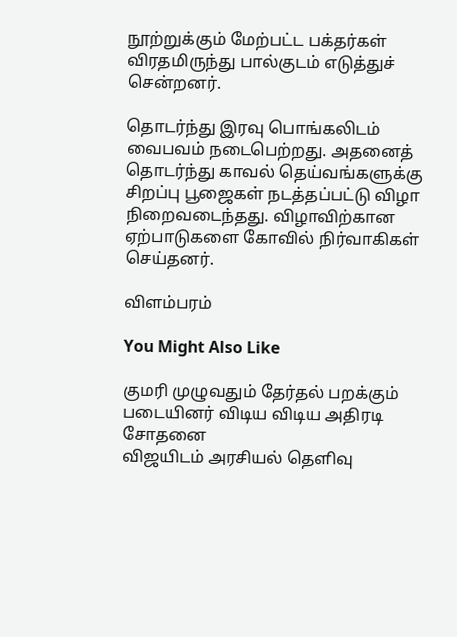நூற்றுக்கும் மேற்பட்ட பக்தர்கள் விரதமிருந்து பால்குடம் எடுத்துச் சென்றனர்.

தொடர்ந்து இரவு பொங்கலிடம் வைபவம் நடைபெற்றது. அதனைத் தொடர்ந்து காவல் தெய்வங்களுக்கு சிறப்பு பூஜைகள் நடத்தப்பட்டு விழா நிறைவடைந்தது. விழாவிற்கான ஏற்பாடுகளை கோவில் நிர்வாகிகள் செய்தனர்.

விளம்பரம்

You Might Also Like

குமரி முழுவதும் தேர்தல் பறக்கும் படையினர் விடிய விடிய அதிரடி சோதனை
விஜயிடம் அரசியல் தெளிவு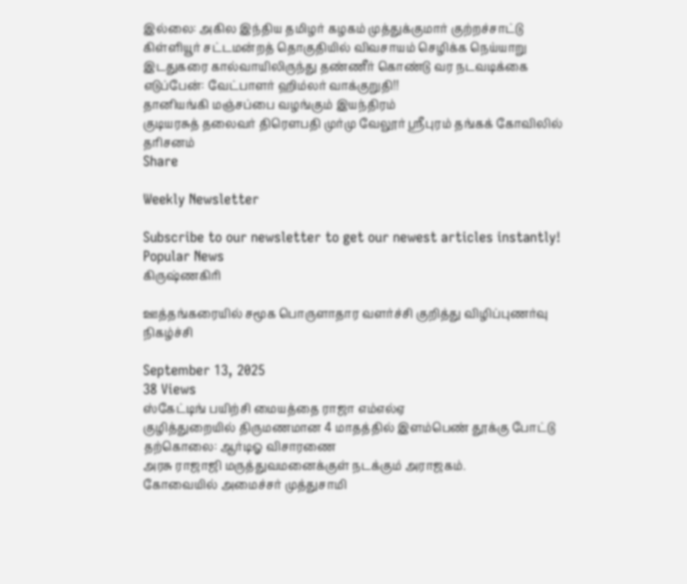இல்லை: அகில இந்திய தமிழர் கழகம் முத்துக்குமார் குற்றச்சாட்டு
கிள்ளியூர் சட்டமன்றத் தொகுதியில் விவசாயம் செழிக்க நெய்யாறு இடதுகரை கால்வாயிலிருந்து தண்ணீர் கொண்டு வர நடவடிக்கை எடுப்பேன்: வேட்பாளர் ஹிம்லர் வாக்குறுதி!!
தானியங்கி மஞ்சப்பை வழங்கும் இயந்திரம்
குடியரசுத் தலைவர் திரௌபதி முர்மு வேலூர் ஸ்ரீபுரம் தங்கக் கோவிலில் தரிசனம்
Share

Weekly Newsletter

Subscribe to our newsletter to get our newest articles instantly!
Popular News
கிருஷ்ணகிரி

ஊத்தங்கரையில் சமூக பொருளாதார வளர்ச்சி குறித்து விழிப்புணர்வு நிகழ்ச்சி

September 13, 2025
38 Views
ஸ்கேட்டிங் பயிற்சி மையத்தை ராஜா எம்எல்ஏ
குழித்துறையில் திருமணமான 4 மாதத்தில் இளம்பெண் தூக்கு போட்டு தற்கொலை: ஆர்டிஓ விசாரணை
அரசு ராஜாஜி மருத்துவமனைக்குள் நடக்கும் அராஜகம்.
கோவையில் அமைச்சர் முத்துசாமி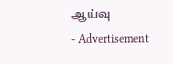ஆய்வு
- Advertisement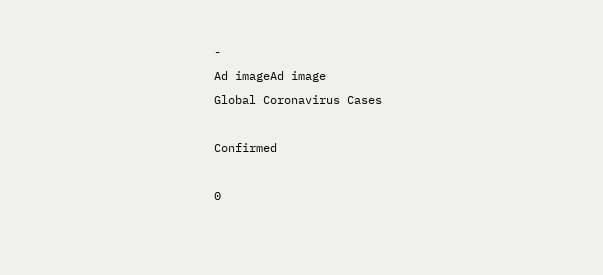-
Ad imageAd image
Global Coronavirus Cases

Confirmed

0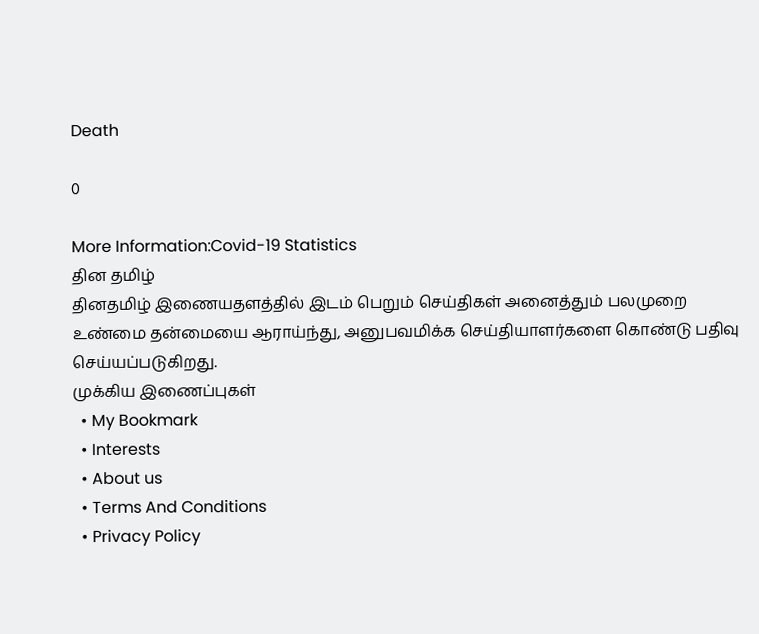Death

0

More Information:Covid-19 Statistics
தின தமிழ்
தினதமிழ் இணையதளத்தில் இடம் பெறும் செய்திகள் அனைத்தும் பலமுறை உண்மை தன்மையை ஆராய்ந்து, அனுபவமிக்க செய்தியாளர்களை கொண்டு பதிவு செய்யப்படுகிறது.
முக்கிய இணைப்புகள்
  • My Bookmark
  • Interests
  • About us
  • Terms And Conditions
  • Privacy Policy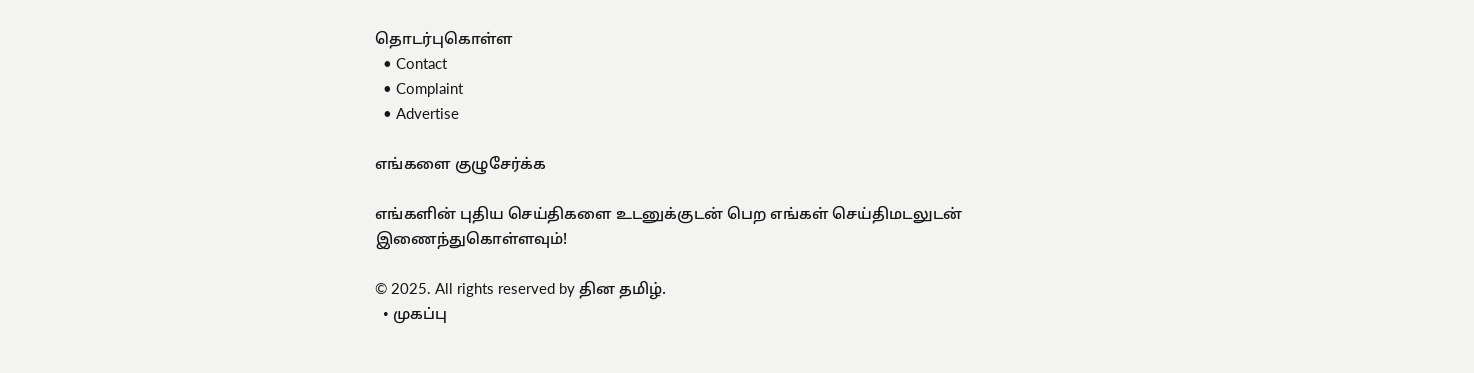தொடர்புகொள்ள
  • Contact
  • Complaint
  • Advertise

எங்களை குழுசேர்க்க

எங்களின் புதிய செய்திகளை உடனுக்குடன் பெற எங்கள் செய்திமடலுடன் இணைந்துகொள்ளவும்!

© 2025. All rights reserved by தின தமிழ்.
  • முகப்பு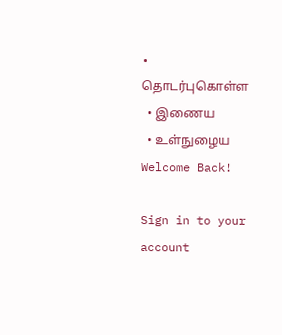• தொடர்புகொள்ள
  • இணைய
  • உள்நுழைய
Welcome Back!

Sign in to your account